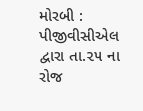મોરબી : પીજીવીસીએલ દ્વારા તા.૨૫ ના રોજ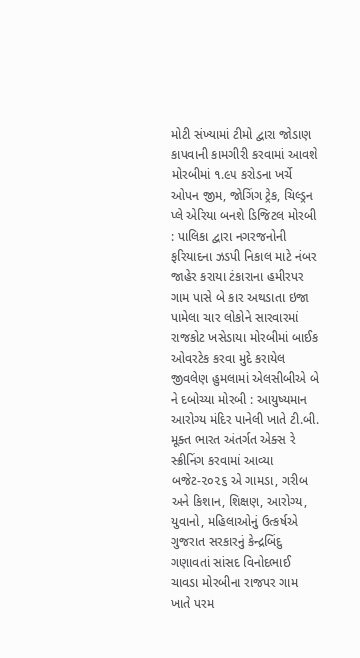મોટી સંખ્યામાં ટીમો દ્વારા જોડાણ કાપવાની કામગીરી કરવામાં આવશે મોરબીમાં ૧.૯૫ કરોડના ખર્ચે ઓપન જીમ, જોગિંગ ટ્રેક, ચિલ્ડ્રન પ્લે એરિયા બનશે ડિજિટલ મોરબી : પાલિકા દ્વારા નગરજનોની ફરિયાદના ઝડપી નિકાલ માટે નંબર જાહેર કરાયા ટંકારાના હમીરપર ગામ પાસે બે કાર અથડાતા ઇજા પામેલા ચાર લોકોને સારવારમાં રાજકોટ ખસેડાયા મોરબીમાં બાઈક ઓવરટેક કરવા મુદે કરાયેલ જીવલેણ હુમલામાં એલસીબીએ બે ને દબોચ્યા મોરબી : આયુષ્યમાન આરોગ્ય મંદિર પાનેલી ખાતે ટી.બી. મૂક્ત ભારત અંતર્ગત એક્સ રે સ્ક્રીનિંગ કરવામાં આવ્યા બજેટ-૨૦૨૬ એ ગામડા, ગરીબ અને કિશાન, શિક્ષણ, આરોગ્ય, યુવાનો, મહિલાઓનું ઉત્કર્ષએ ગુજરાત સરકારનું કેન્દ્રબિંદુ ગણાવતાં સાંસદ વિનોદભાઈ ચાવડા મોરબીના રાજપર ગામ ખાતે પરમ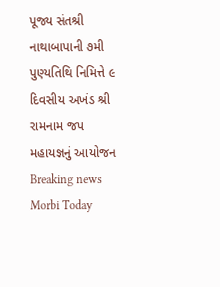પૂજ્ય સંતશ્રી નાથાબાપાની ૭મી પુણ્યતિથિ નિમિત્તે ૯ દિવસીય અખંડ શ્રી રામનામ જપ મહાયજ્ઞનું આયોજન
Breaking news
Morbi Today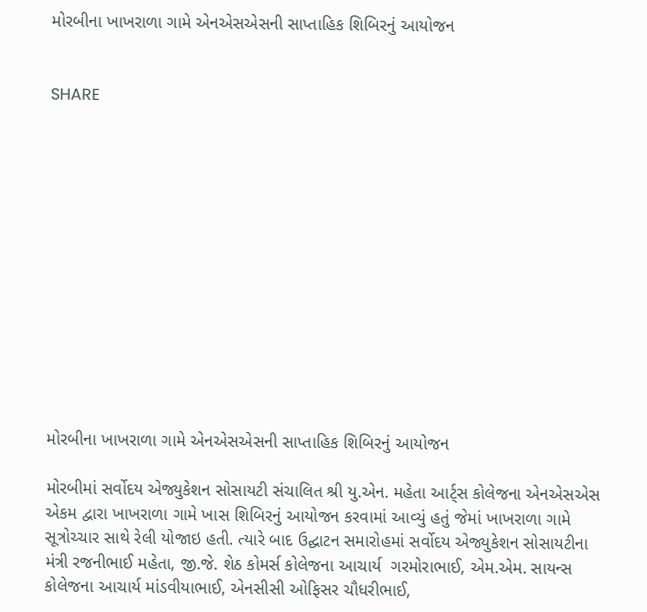મોરબીના ખાખરાળા ગામે એનએસએસની સાપ્તાહિક શિબિરનું આયોજન


SHARE













મોરબીના ખાખરાળા ગામે એનએસએસની સાપ્તાહિક શિબિરનું આયોજન

મોરબીમાં સર્વોદય એજ્યુકેશન સોસાયટી સંચાલિત શ્રી યુ.એન. મહેતા આર્ટ્સ કોલેજના એનએસએસ એકમ દ્વારા ખાખરાળા ગામે ખાસ શિબિરનું આયોજન કરવામાં આવ્યું હતું જેમાં ખાખરાળા ગામે સૂત્રોચ્ચાર સાથે રેલી યોજાઇ હતી. ત્યારે બાદ ઉદ્ઘાટન સમારોહમાં સર્વોદય એજ્યુકેશન સોસાયટીના મંત્રી રજનીભાઈ મહેતા, જી.જે. શેઠ કોમર્સ કોલેજના આચાર્ય  ગરમોરાભાઈ, એમ.એમ. સાયન્સ કોલેજના આચાર્ય માંડવીયાભાઈ, એનસીસી ઓફિસર ચૌધરીભાઈ,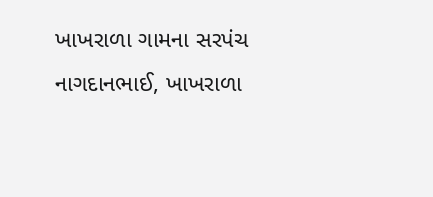ખાખરાળા ગામના સરપંચ નાગદાનભાઈ, ખાખરાળા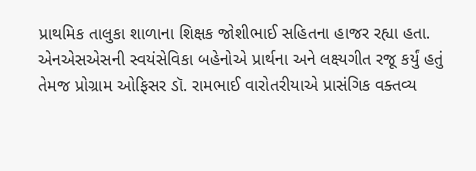પ્રાથમિક તાલુકા શાળાના શિક્ષક જોશીભાઈ સહિતના હાજર રહ્યા હતા. એનએસએસની સ્વયંસેવિકા બહેનોએ પ્રાર્થના અને લક્ષ્યગીત રજૂ કર્યું હતું તેમજ પ્રોગ્રામ ઓફિસર ડૉ. રામભાઈ વારોતરીયાએ પ્રાસંગિક વક્તવ્ય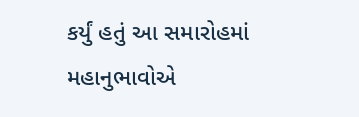કર્યું હતું આ સમારોહમાં મહાનુભાવોએ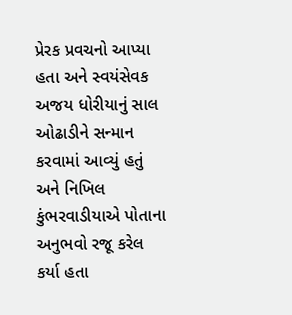પ્રેરક પ્રવચનો આપ્યા હતા અને સ્વયંસેવક અજય ધોરીયાનું સાલ ઓઢાડીને સન્માન કરવામાં આવ્યું હતું અને નિખિલ કુંભરવાડીયાએ પોતાના અનુભવો રજૂ કરેલ કર્યા હતા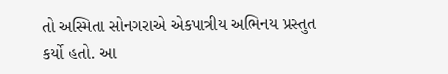તો અસ્મિતા સોનગરાએ એકપાત્રીય અભિનય પ્રસ્તુત કર્યો હતો. આ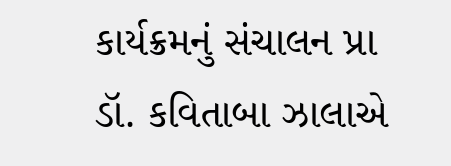કાર્યક્રમનું સંચાલન પ્રા ડૉ. કવિતાબા ઝાલાએ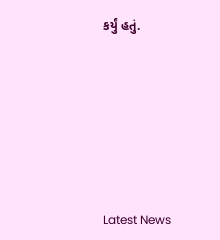કર્યું હતું.








Latest News